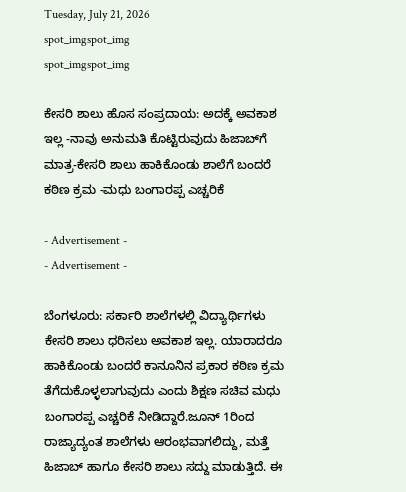Tuesday, July 21, 2026
spot_imgspot_img
spot_imgspot_img

ಕೇಸರಿ ಶಾಲು ಹೊಸ ಸಂಪ್ರದಾಯ: ಅದಕ್ಕೆ ಅವಕಾಶ ಇಲ್ಲ -ನಾವು ಅನುಮತಿ ಕೊಟ್ಟಿರುವುದು ಹಿಜಾಬ್‌ಗೆ ಮಾತ್ರ-ಕೇಸರಿ ಶಾಲು ಹಾಕಿಕೊಂಡು ಶಾಲೆಗೆ ಬಂದರೆ ಕಠಿಣ ಕ್ರಮ -ಮಧು ಬಂಗಾರಪ್ಪ ಎಚ್ಚರಿಕೆ

- Advertisement -
- Advertisement -

ಬೆಂಗಳೂರು: ಸರ್ಕಾರಿ ಶಾಲೆಗಳಲ್ಲಿ ವಿದ್ಯಾರ್ಥಿಗಳು ಕೇಸರಿ ಶಾಲು ಧರಿಸಲು ಅವಕಾಶ ಇಲ್ಲ. ಯಾರಾದರೂ ಹಾಕಿಕೊಂಡು ಬಂದರೆ ಕಾನೂನಿನ ಪ್ರಕಾರ ಕಠಿಣ ಕ್ರಮ ತೆಗೆದುಕೊಳ್ಳಲಾಗುವುದು ಎಂದು ಶಿಕ್ಷಣ ಸಚಿವ ಮಧು ಬಂಗಾರಪ್ಪ ಎಚ್ಚರಿಕೆ ನೀಡಿದ್ದಾರೆ.ಜೂನ್ 1ರಿಂದ ರಾಜ್ಯಾದ್ಯಂತ ಶಾಲೆಗಳು ಆರಂಭವಾಗಲಿದ್ದು, ಮತ್ತೆ ಹಿಜಾಬ್ ಹಾಗೂ ಕೇಸರಿ ಶಾಲು ಸದ್ದು ಮಾಡುತ್ತಿದೆ. ಈ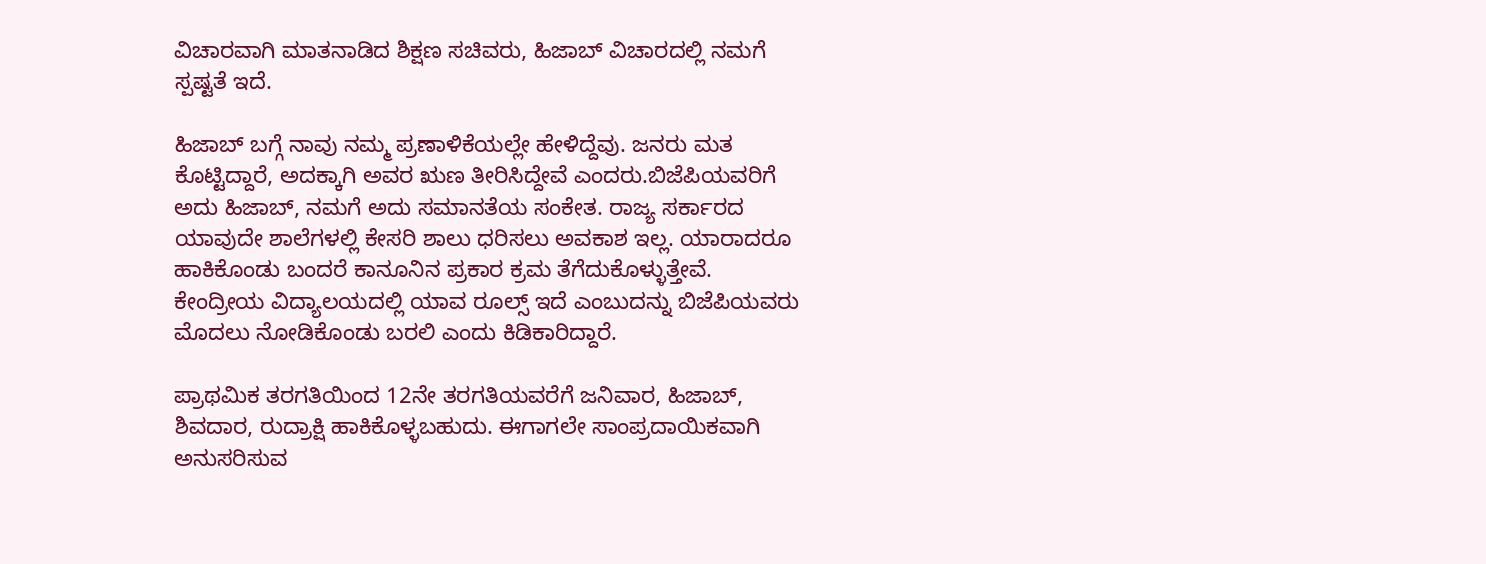ವಿಚಾರವಾಗಿ ಮಾತನಾಡಿದ ಶಿಕ್ಷಣ ಸಚಿವರು, ಹಿಜಾಬ್‌ ವಿಚಾರದಲ್ಲಿ ನಮಗೆ ಸ್ಪಷ್ಟತೆ ಇದೆ.

ಹಿಜಾಬ್ ಬಗ್ಗೆ ನಾವು ನಮ್ಮ ಪ್ರಣಾಳಿಕೆಯಲ್ಲೇ ಹೇಳಿದ್ದೆವು. ಜನರು ಮತ ಕೊಟ್ಟಿದ್ದಾರೆ, ಅದಕ್ಕಾಗಿ ಅವರ ಋಣ ತೀರಿಸಿದ್ದೇವೆ ಎಂದರು.ಬಿಜೆಪಿಯವರಿಗೆ ಅದು ಹಿಜಾಬ್, ನಮಗೆ ಅದು ಸಮಾನತೆಯ ಸಂಕೇತ. ರಾಜ್ಯ ಸರ್ಕಾರದ ಯಾವುದೇ ಶಾಲೆಗಳಲ್ಲಿ ಕೇಸರಿ ಶಾಲು ಧರಿಸಲು ಅವಕಾಶ ಇಲ್ಲ. ಯಾರಾದರೂ ಹಾಕಿಕೊಂಡು ಬಂದರೆ ಕಾನೂನಿನ ಪ್ರಕಾರ ಕ್ರಮ ತೆಗೆದುಕೊಳ್ಳುತ್ತೇವೆ. ಕೇಂದ್ರೀಯ ವಿದ್ಯಾಲಯದಲ್ಲಿ ಯಾವ ರೂಲ್ಸ್ ಇದೆ ಎಂಬುದನ್ನು ಬಿಜೆಪಿಯವರು ಮೊದಲು ನೋಡಿಕೊಂಡು ಬರಲಿ ಎಂದು ಕಿಡಿಕಾರಿದ್ದಾರೆ.

ಪ್ರಾಥಮಿಕ ತರಗತಿಯಿಂದ 12ನೇ ತರಗತಿಯವರೆಗೆ ಜನಿವಾರ, ಹಿಜಾಬ್, ಶಿವದಾರ, ರುದ್ರಾಕ್ಷಿ ಹಾಕಿಕೊಳ್ಳಬಹುದು. ಈಗಾಗಲೇ ಸಾಂಪ್ರದಾಯಿಕವಾಗಿ ಅನುಸರಿಸುವ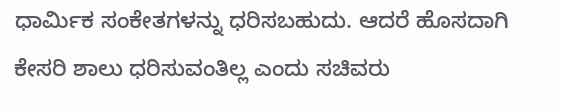ಧಾರ್ಮಿಕ ಸಂಕೇತಗಳನ್ನು ಧರಿಸಬಹುದು. ಆದರೆ ಹೊಸದಾಗಿ ಕೇಸರಿ ಶಾಲು ಧರಿಸುವಂತಿಲ್ಲ ಎಂದು ಸಚಿವರು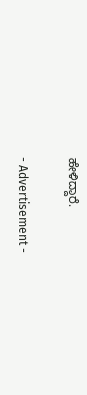ಹೇಳಿದ್ದಾರೆ.

- Advertisement -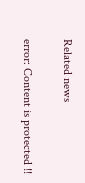Related news

error: Content is protected !!